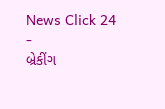News Click 24
-
બ્રેકીંગ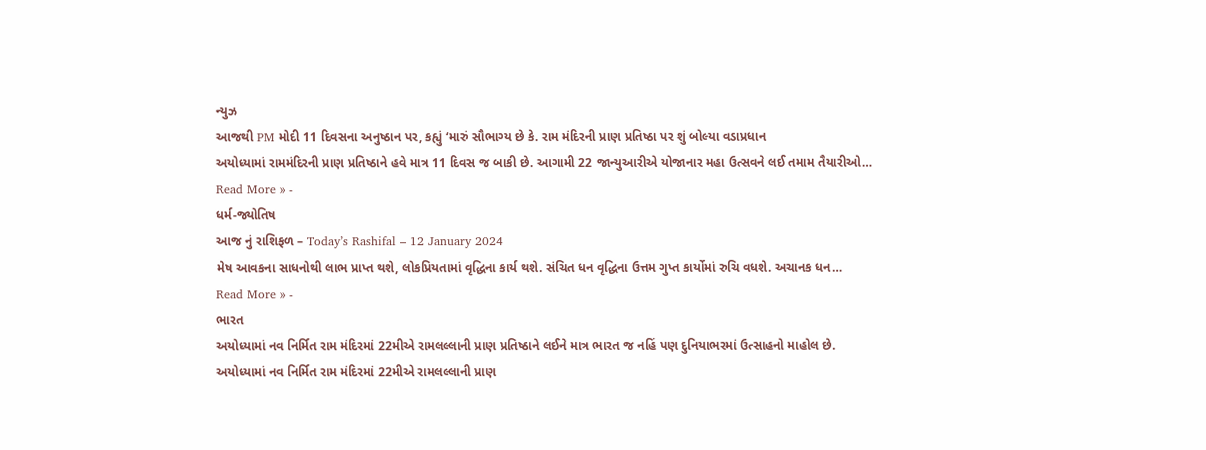ન્યુઝ
આજથી PM મોદી 11 દિવસના અનુષ્ઠાન પર, કહ્યું ‘મારું સૌભાગ્ય છે કે. રામ મંદિરની પ્રાણ પ્રતિષ્ઠા પર શું બોલ્યા વડાપ્રધાન
અયોધ્યામાં રામમંદિરની પ્રાણ પ્રતિષ્ઠાને હવે માત્ર 11 દિવસ જ બાકી છે. આગામી 22 જાન્યુઆરીએ યોજાનાર મહા ઉત્સવને લઈ તમામ તૈયારીઓ…
Read More » -
ધર્મ-જ્યોતિષ
આજ નું રાશિફળ – Today’s Rashifal – 12 January 2024
મેષ આવકના સાધનોથી લાભ પ્રાપ્ત થશે, લોકપ્રિયતામાં વૃદ્ધિના કાર્ય થશે. સંચિત ધન વૃદ્ધિના ઉત્તમ ગુપ્ત કાર્યોમાં રુચિ વધશે. અચાનક ધન…
Read More » -
ભારત
અયોધ્યામાં નવ નિર્મિત રામ મંદિરમાં 22મીએ રામલલ્લાની પ્રાણ પ્રતિષ્ઠાને લઈને માત્ર ભારત જ નહિં પણ દુનિયાભરમાં ઉત્સાહનો માહોલ છે.
અયોધ્યામાં નવ નિર્મિત રામ મંદિરમાં 22મીએ રામલલ્લાની પ્રાણ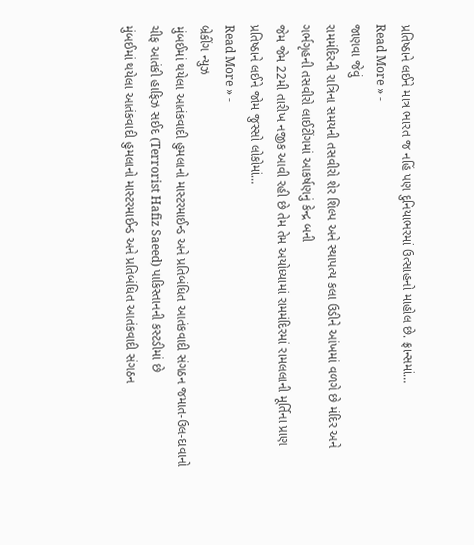પ્રતિષ્ઠાને લઈને માત્ર ભારત જ નહિં પણ દુનિયાભરમાં ઉત્સાહનો માહોલ છે. ફ્રાન્સમાં…
Read More » -
જાણવા જેવું
રામમંદિરની રાત્રિના સમયની તસવીરો શેર શિલ્પ અને સ્થાપત્ય કલા ઉડીને આંખમાં વળગે છે મંદિર અને ગર્ભગૃહની તસવીરો લાઈટીંગમાં આકર્ષણનું કેન્દ્ર બની
જેમ જેમ 22મી તારીખ નજીક આવી રહી છે તેમ તેમ અયોધ્યામાં રામમંદિરમાં રામલલાની મૂર્તિના પ્રાણ પ્રતિષ્ઠાને લઈને જોમ જુસ્સો લોકોમાં…
Read More » -
બ્રેકીંગ ન્યુઝ
મુંબઈમાં થયેલા આતંકવાદી હુમલાનો માસ્ટરમાઈન્ડ અને પ્રતિબંધિત આતંકવાદી સંગઠન જમાત-ઉલ-દાવાનો ચીફ આતંકી હાફિઝ સઈદ (Terrorist Hafiz Saeed) પાકિસ્તાનની કસ્ટડીમાં છે
મુંબઈમાં થયેલા આતંકવાદી હુમલાનો માસ્ટરમાઈન્ડ અને પ્રતિબંધિત આતંકવાદી સંગઠન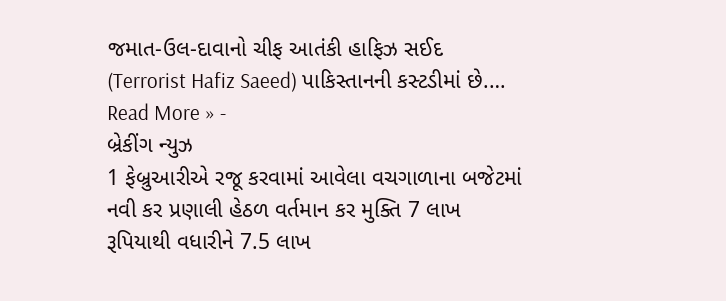જમાત-ઉલ-દાવાનો ચીફ આતંકી હાફિઝ સઈદ (Terrorist Hafiz Saeed) પાકિસ્તાનની કસ્ટડીમાં છે.…
Read More » -
બ્રેકીંગ ન્યુઝ
1 ફેબ્રુઆરીએ રજૂ કરવામાં આવેલા વચગાળાના બજેટમાં નવી કર પ્રણાલી હેઠળ વર્તમાન કર મુક્તિ 7 લાખ રૂપિયાથી વધારીને 7.5 લાખ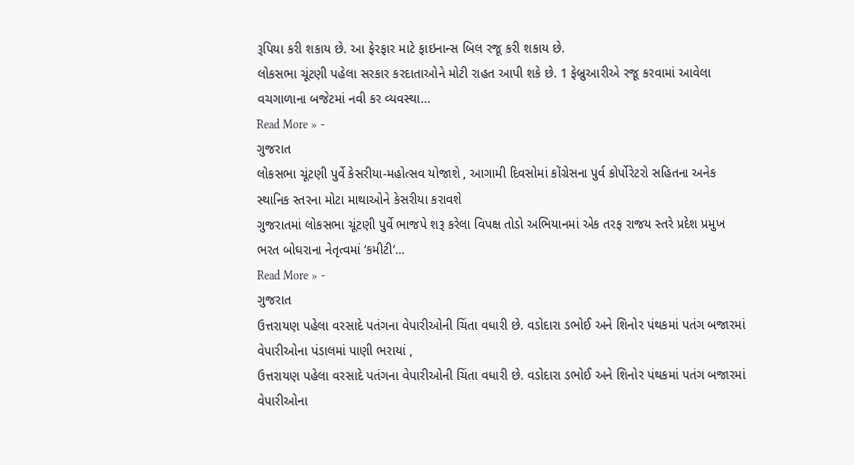રૂપિયા કરી શકાય છે. આ ફેરફાર માટે ફાઇનાન્સ બિલ રજૂ કરી શકાય છે.
લોકસભા ચૂંટણી પહેલા સરકાર કરદાતાઓને મોટી રાહત આપી શકે છે. 1 ફેબ્રુઆરીએ રજૂ કરવામાં આવેલા વચગાળાના બજેટમાં નવી કર વ્યવસ્થા…
Read More » -
ગુજરાત
લોકસભા ચૂંટણી પુર્વે કેસરીયા-મહોત્સવ યોજાશે , આગામી દિવસોમાં કોંગ્રેસના પુર્વ કોર્પોરેટરો સહિતના અનેક સ્થાનિક સ્તરના મોટા માથાઓને કેસરીયા કરાવશે
ગુજરાતમાં લોકસભા ચૂંટણી પુર્વે ભાજપે શરૂ કરેલા વિપક્ષ તોડો અભિયાનમાં એક તરફ રાજય સ્તરે પ્રદેશ પ્રમુખ ભરત બોઘરાના નેતૃત્વમાં ‘કમીટી’…
Read More » -
ગુજરાત
ઉત્તરાયણ પહેલા વરસાદે પતંગના વેપારીઓની ચિંતા વધારી છે. વડોદારા ડભોઈ અને શિનોર પંથકમાં પતંગ બજારમાં વેપારીઓના પંડાલમાં પાણી ભરાયાં ,
ઉત્તરાયણ પહેલા વરસાદે પતંગના વેપારીઓની ચિંતા વધારી છે. વડોદારા ડભોઈ અને શિનોર પંથકમાં પતંગ બજારમાં વેપારીઓના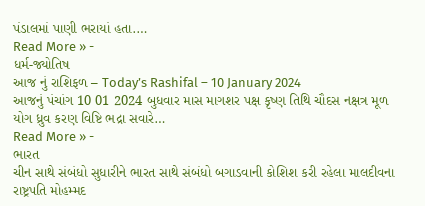પંડાલમાં પાણી ભરાયાં હતા.…
Read More » -
ધર્મ-જ્યોતિષ
આજ નું રાશિફળ – Today’s Rashifal – 10 January 2024
આજનું પંચાંગ 10 01 2024 બુધવાર માસ માગશર પક્ષ કૃષ્ણ તિથિ ચૌદસ નક્ષત્ર મૂળ યોગ ધ્રુવ કરણ વિષ્ટિ ભદ્રા સવારે…
Read More » -
ભારત
ચીન સાથે સંબંધો સુધારીને ભારત સાથે સંબંધો બગાડવાની કોશિશ કરી રહેલા માલદીવના રાષ્ટ્રપતિ મોહમ્મદ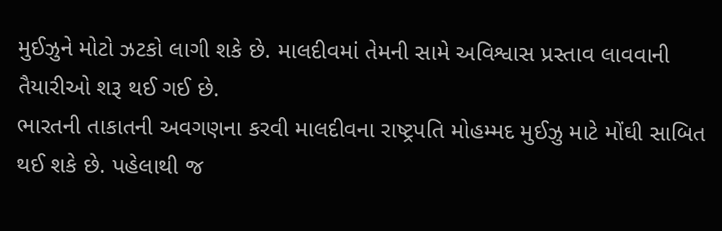મુઈઝુને મોટો ઝટકો લાગી શકે છે. માલદીવમાં તેમની સામે અવિશ્વાસ પ્રસ્તાવ લાવવાની તૈયારીઓ શરૂ થઈ ગઈ છે.
ભારતની તાકાતની અવગણના કરવી માલદીવના રાષ્ટ્રપતિ મોહમ્મદ મુઈઝુ માટે મોંઘી સાબિત થઈ શકે છે. પહેલાથી જ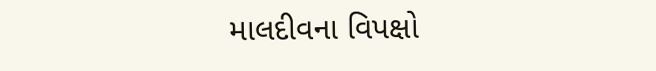માલદીવના વિપક્ષો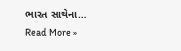ભારત સાથેના…
Read More »